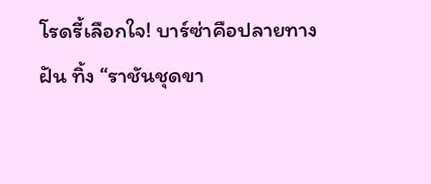โรดรี้เลือกใจ! บาร์ซ่าคือปลายทางฝัน ทิ้ง “ราชันชุดขา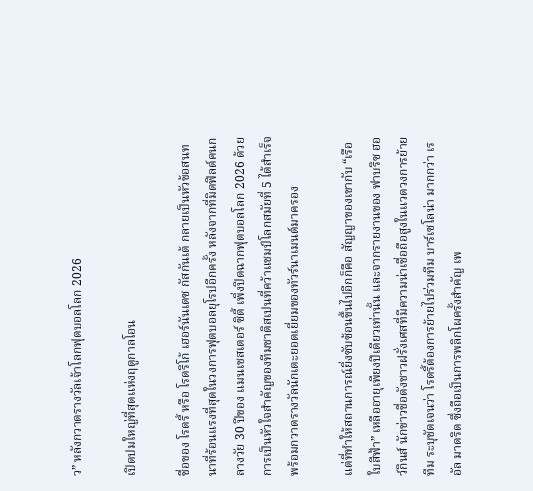ว” หลังกวาดรางวัลเจ้าโลกฟุตบอลโลก 2026

เปิดปมใหญ่ที่สุดแห่งฤดูกาลโอน

ชื่อของ โรดรี้ หรือ โรดริโก้ เฮอร์นันเดซ กัสกันเต้ กลายเป็นหัวข้อสนทนาที่ร้อนแรงที่สุดในวงการฟุตบอลยุโรปอีกครั้ง หลังจากที่มิดฟิลด์คนกลางวัย 30 ปีของ แมนเชสเตอร์ ซิตี้ เพิ่งปิดฉากฟุตบอลโลก 2026 ด้วยการเป็นหัวใจสำคัญของทีมชาติสเปนที่คว้าแชมป์โลกสมัยที่ 5 ได้สำเร็จ พร้อมกวาดรางวัลนักเตะยอดเยี่ยมของทัวร์นาเมนต์มาครอง

แต่ที่ทำให้สถานการณ์ยิ่งซับซ้อนขึ้นไปอีกก็คือ สัญญาของเขากับ “เรือใบสีฟ้า” เหลืออายุเพียงปีเดียวเท่านั้น และจากรายงานของ ฟาบริซ ฮอว์กินส์ นักข่าวชื่อดังชาวฝรั่งเศสที่มีความน่าเชื่อถือสูงในแวดวงการย้ายทีม ระบุชัดเจนว่า โรดรี้ต้องการย้ายไปร่วมทีม บาร์เซโลน่า มากกว่า เรอัล มาดริด ซึ่งถือเป็นการพลิกโผครั้งสำคัญ เพ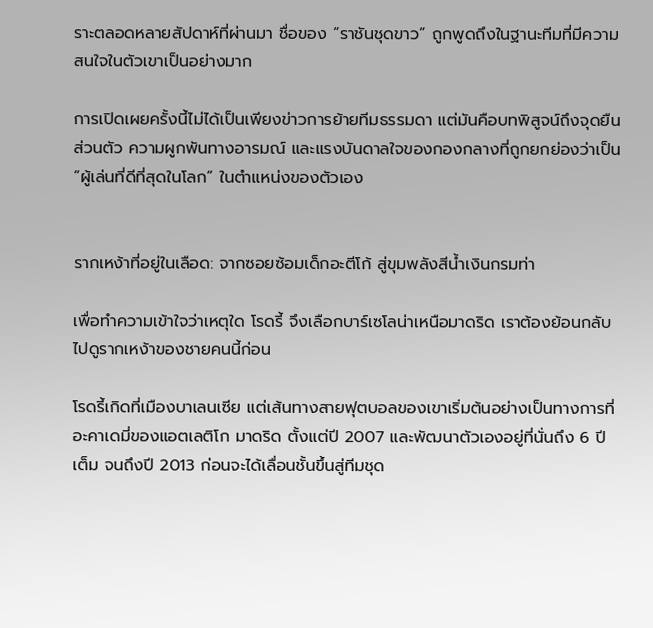ราะตลอดหลายสัปดาห์ที่ผ่านมา ชื่อของ “ราชันชุดขาว” ถูกพูดถึงในฐานะทีมที่มีความสนใจในตัวเขาเป็นอย่างมาก

การเปิดเผยครั้งนี้ไม่ได้เป็นเพียงข่าวการย้ายทีมธรรมดา แต่มันคือบทพิสูจน์ถึงจุดยืนส่วนตัว ความผูกพันทางอารมณ์ และแรงบันดาลใจของกองกลางที่ถูกยกย่องว่าเป็น “ผู้เล่นที่ดีที่สุดในโลก” ในตำแหน่งของตัวเอง


รากเหง้าที่อยู่ในเลือด: จากซอยซ้อมเด็กอะตีโก้ สู่ขุมพลังสีน้ำเงินกรมท่า

เพื่อทำความเข้าใจว่าเหตุใด โรดรี้ จึงเลือกบาร์เซโลน่าเหนือมาดริด เราต้องย้อนกลับไปดูรากเหง้าของชายคนนี้ก่อน

โรดรี้เกิดที่เมืองบาเลนเซีย แต่เส้นทางสายฟุตบอลของเขาเริ่มต้นอย่างเป็นทางการที่ อะคาเดมี่ของแอตเลติโก มาดริด ตั้งแต่ปี 2007 และพัฒนาตัวเองอยู่ที่นั่นถึง 6 ปีเต็ม จนถึงปี 2013 ก่อนจะได้เลื่อนชั้นขึ้นสู่ทีมชุด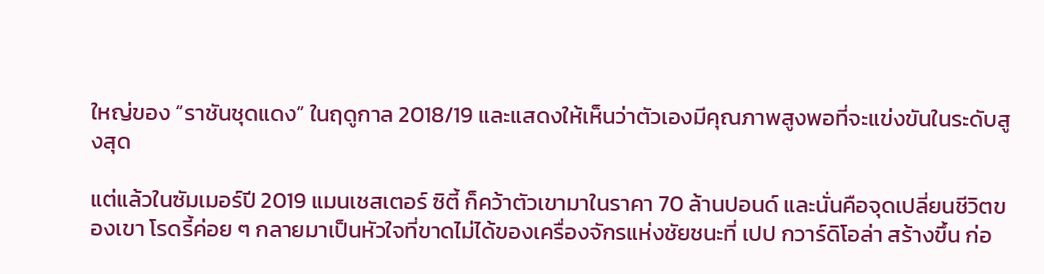ใหญ่ของ “ราชันชุดแดง” ในฤดูกาล 2018/19 และแสดงให้เห็นว่าตัวเองมีคุณภาพสูงพอที่จะแข่งขันในระดับสูงสุด

แต่แล้วในซัมเมอร์ปี 2019 แมนเชสเตอร์ ซิตี้ ก็คว้าตัวเขามาในราคา 70 ล้านปอนด์ และนั่นคือจุดเปลี่ยนชีวิตของเขา โรดรี้ค่อย ๆ กลายมาเป็นหัวใจที่ขาดไม่ได้ของเครื่องจักรแห่งชัยชนะที่ เปป กวาร์ดิโอล่า สร้างขึ้น ก่อ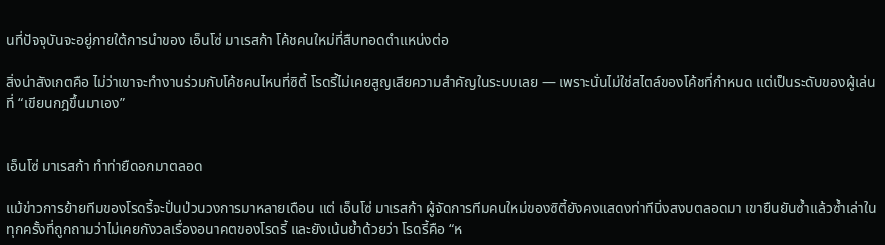นที่ปัจจุบันจะอยู่ภายใต้การนำของ เอ็นโซ่ มาเรสก้า โค้ชคนใหม่ที่สืบทอดตำแหน่งต่อ

สิ่งน่าสังเกตคือ ไม่ว่าเขาจะทำงานร่วมกับโค้ชคนไหนที่ซิตี้ โรดรี้ไม่เคยสูญเสียความสำคัญในระบบเลย — เพราะนั่นไม่ใช่สไตล์ของโค้ชที่กำหนด แต่เป็นระดับของผู้เล่นที่ “เขียนกฎขึ้นมาเอง”


เอ็นโซ่ มาเรสก้า ทำท่ายืดอกมาตลอด

แม้ข่าวการย้ายทีมของโรดรี้จะปั่นป่วนวงการมาหลายเดือน แต่ เอ็นโซ่ มาเรสก้า ผู้จัดการทีมคนใหม่ของซิตี้ยังคงแสดงท่าทีนิ่งสงบตลอดมา เขายืนยันซ้ำแล้วซ้ำเล่าในทุกครั้งที่ถูกถามว่าไม่เคยกังวลเรื่องอนาคตของโรดรี้ และยังเน้นย้ำด้วยว่า โรดรี้คือ “ห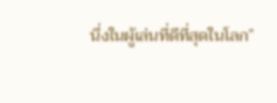นึ่งในผู้เล่นที่ดีที่สุดในโลก”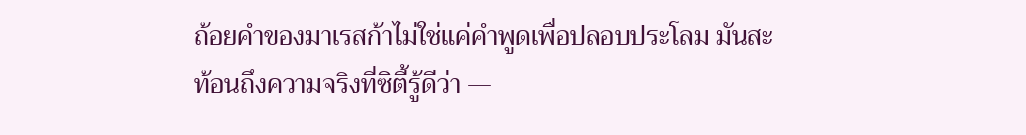ถ้อยคำของมาเรสก้าไม่ใช่แค่คำพูดเพื่อปลอบประโลม มันสะท้อนถึงความจริงที่ซิตี้รู้ดีว่า —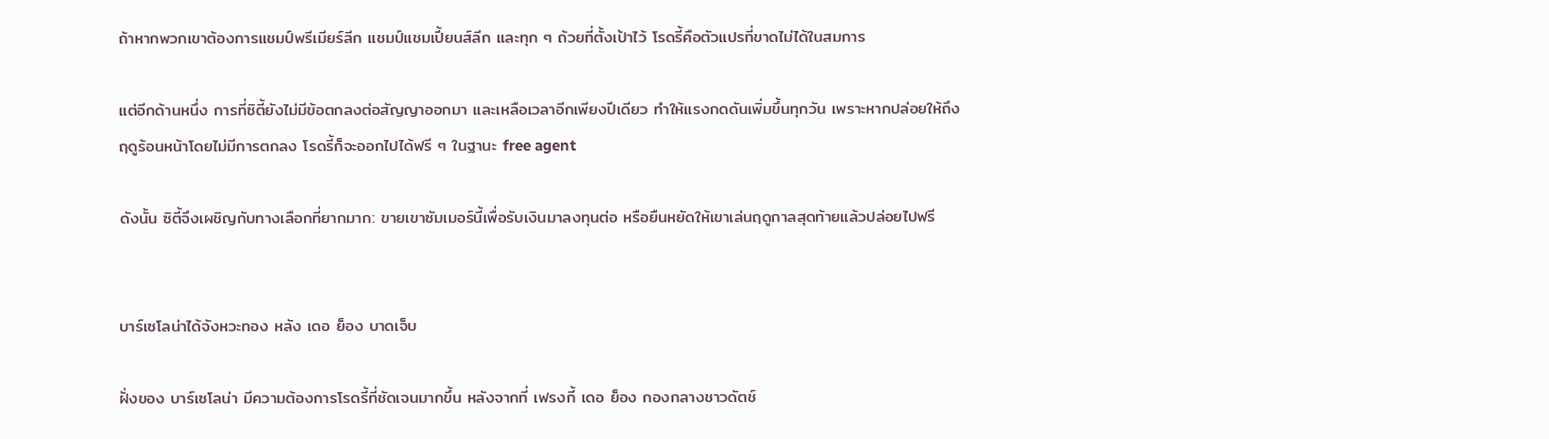ถ้าหากพวกเขาต้องการแชมป์พรีเมียร์ลีก แชมป์แชมเปี้ยนส์ลีก และทุก ๆ ถ้วยที่ตั้งเป้าไว้ โรดรี้คือตัวแปรที่ขาดไม่ได้ในสมการ

แต่อีกด้านหนึ่ง การที่ซิตี้ยังไม่มีข้อตกลงต่อสัญญาออกมา และเหลือเวลาอีกเพียงปีเดียว ทำให้แรงกดดันเพิ่มขึ้นทุกวัน เพราะหากปล่อยให้ถึงฤดูร้อนหน้าโดยไม่มีการตกลง โรดรี้ก็จะออกไปได้ฟรี ๆ ในฐานะ free agent

ดังนั้น ซิตี้จึงเผชิญกับทางเลือกที่ยากมาก: ขายเขาซัมเมอร์นี้เพื่อรับเงินมาลงทุนต่อ หรือยืนหยัดให้เขาเล่นฤดูกาลสุดท้ายแล้วปล่อยไปฟรี


บาร์เซโลน่าได้จังหวะทอง หลัง เดอ ย็อง บาดเจ็บ

ฝั่งของ บาร์เซโลน่า มีความต้องการโรดรี้ที่ชัดเจนมากขึ้น หลังจากที่ เฟรงกี้ เดอ ย็อง กองกลางชาวดัตช์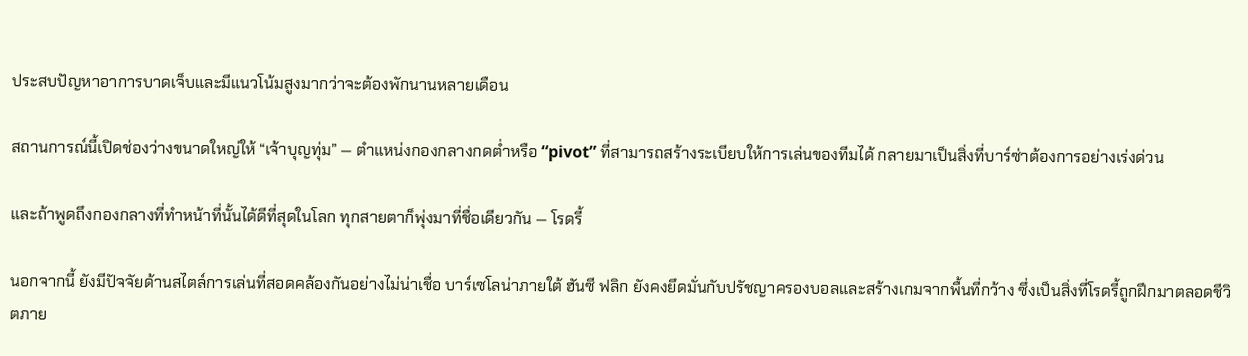ประสบปัญหาอาการบาดเจ็บและมีแนวโน้มสูงมากว่าจะต้องพักนานหลายเดือน

สถานการณ์นี้เปิดช่องว่างขนาดใหญ่ให้ “เจ้าบุญทุ่ม” — ตำแหน่งกองกลางกดต่ำหรือ “pivot” ที่สามารถสร้างระเบียบให้การเล่นของทีมได้ กลายมาเป็นสิ่งที่บาร์ซ่าต้องการอย่างเร่งด่วน

และถ้าพูดถึงกองกลางที่ทำหน้าที่นั้นได้ดีที่สุดในโลก ทุกสายตาก็พุ่งมาที่ชื่อเดียวกัน — โรดรี้

นอกจากนี้ ยังมีปัจจัยด้านสไตล์การเล่นที่สอดคล้องกันอย่างไม่น่าเชื่อ บาร์เซโลน่าภายใต้ ฮันซี ฟลิก ยังคงยึดมั่นกับปรัชญาครองบอลและสร้างเกมจากพื้นที่กว้าง ซึ่งเป็นสิ่งที่โรดรี้ถูกฝึกมาตลอดชีวิตภาย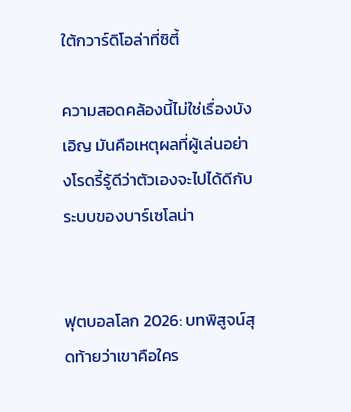ใต้กวาร์ดิโอล่าที่ซิตี้

ความสอดคล้องนี้ไม่ใช่เรื่องบังเอิญ มันคือเหตุผลที่ผู้เล่นอย่างโรดรี้รู้ดีว่าตัวเองจะไปได้ดีกับระบบของบาร์เซโลน่า


ฟุตบอลโลก 2026: บทพิสูจน์สุดท้ายว่าเขาคือใคร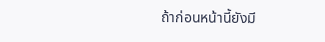ถ้าก่อนหน้านี้ยังมี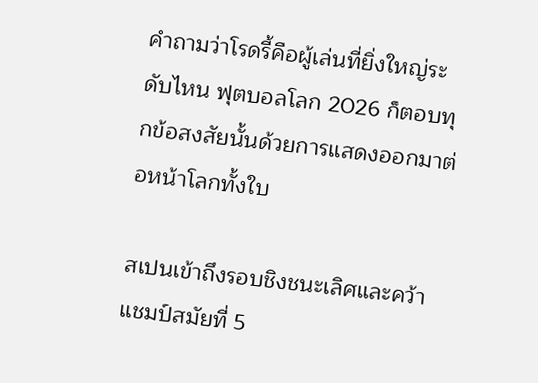คำถามว่าโรดรี้คือผู้เล่นที่ยิ่งใหญ่ระดับไหน ฟุตบอลโลก 2026 ก็ตอบทุกข้อสงสัยนั้นด้วยการแสดงออกมาต่อหน้าโลกทั้งใบ

สเปนเข้าถึงรอบชิงชนะเลิศและคว้าแชมป์สมัยที่ 5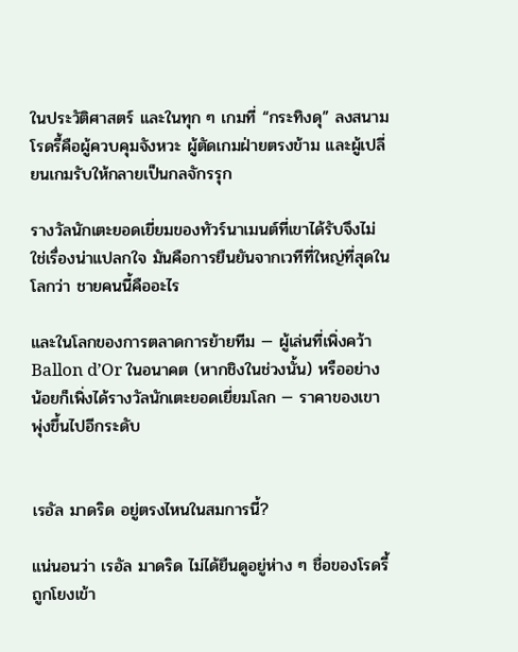ในประวัติศาสตร์ และในทุก ๆ เกมที่ “กระทิงดุ” ลงสนาม โรดรี้คือผู้ควบคุมจังหวะ ผู้ตัดเกมฝ่ายตรงข้าม และผู้เปลี่ยนเกมรับให้กลายเป็นกลจักรรุก

รางวัลนักเตะยอดเยี่ยมของทัวร์นาเมนต์ที่เขาได้รับจึงไม่ใช่เรื่องน่าแปลกใจ มันคือการยืนยันจากเวทีที่ใหญ่ที่สุดในโลกว่า ชายคนนี้คืออะไร

และในโลกของการตลาดการย้ายทีม — ผู้เล่นที่เพิ่งคว้า Ballon d’Or ในอนาคต (หากชิงในช่วงนั้น) หรืออย่างน้อยก็เพิ่งได้รางวัลนักเตะยอดเยี่ยมโลก — ราคาของเขาพุ่งขึ้นไปอีกระดับ


เรอัล มาดริด อยู่ตรงไหนในสมการนี้?

แน่นอนว่า เรอัล มาดริด ไม่ได้ยืนดูอยู่ห่าง ๆ ชื่อของโรดรี้ถูกโยงเข้า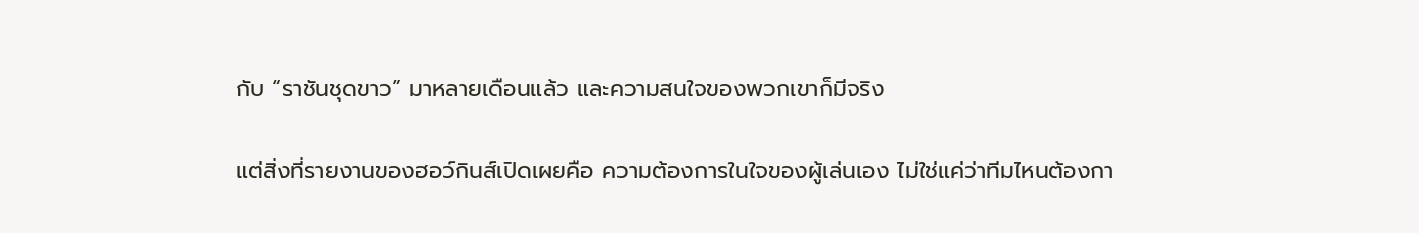กับ “ราชันชุดขาว” มาหลายเดือนแล้ว และความสนใจของพวกเขาก็มีจริง

แต่สิ่งที่รายงานของฮอว์กินส์เปิดเผยคือ ความต้องการในใจของผู้เล่นเอง ไม่ใช่แค่ว่าทีมไหนต้องกา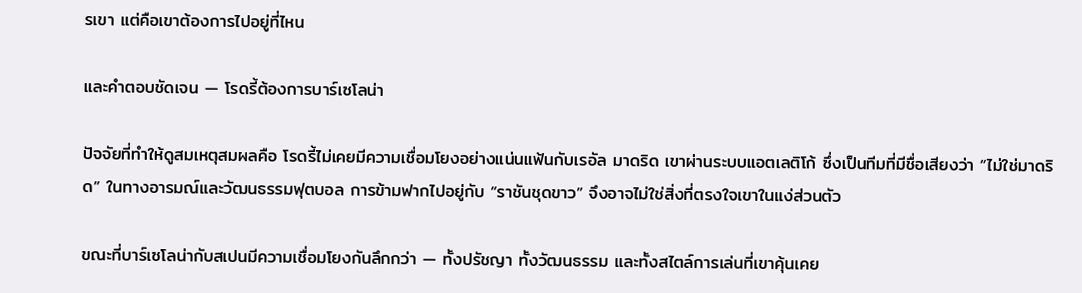รเขา แต่คือเขาต้องการไปอยู่ที่ไหน

และคำตอบชัดเจน — โรดรี้ต้องการบาร์เซโลน่า

ปัจจัยที่ทำให้ดูสมเหตุสมผลคือ โรดรี้ไม่เคยมีความเชื่อมโยงอย่างแน่นแฟ้นกับเรอัล มาดริด เขาผ่านระบบแอตเลติโก้ ซึ่งเป็นทีมที่มีชื่อเสียงว่า “ไม่ใช่มาดริด” ในทางอารมณ์และวัฒนธรรมฟุตบอล การข้ามฟากไปอยู่กับ “ราชันชุดขาว” จึงอาจไม่ใช่สิ่งที่ตรงใจเขาในแง่ส่วนตัว

ขณะที่บาร์เซโลน่ากับสเปนมีความเชื่อมโยงกันลึกกว่า — ทั้งปรัชญา ทั้งวัฒนธรรม และทั้งสไตล์การเล่นที่เขาคุ้นเคย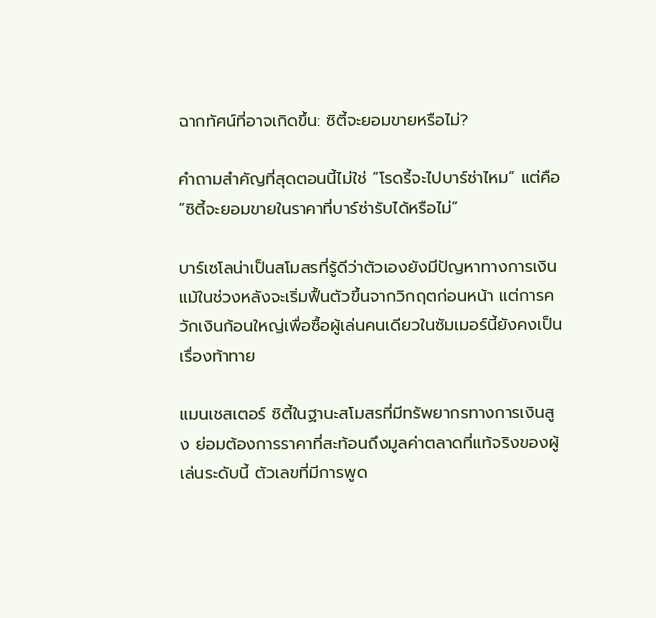ฉากทัศน์ที่อาจเกิดขึ้น: ซิตี้จะยอมขายหรือไม่?

คำถามสำคัญที่สุดตอนนี้ไม่ใช่ “โรดรี้จะไปบาร์ซ่าไหม” แต่คือ “ซิตี้จะยอมขายในราคาที่บาร์ซ่ารับได้หรือไม่”

บาร์เซโลน่าเป็นสโมสรที่รู้ดีว่าตัวเองยังมีปัญหาทางการเงิน แม้ในช่วงหลังจะเริ่มฟื้นตัวขึ้นจากวิกฤตก่อนหน้า แต่การควักเงินก้อนใหญ่เพื่อซื้อผู้เล่นคนเดียวในซัมเมอร์นี้ยังคงเป็นเรื่องท้าทาย

แมนเชสเตอร์ ซิตี้ในฐานะสโมสรที่มีทรัพยากรทางการเงินสูง ย่อมต้องการราคาที่สะท้อนถึงมูลค่าตลาดที่แท้จริงของผู้เล่นระดับนี้ ตัวเลขที่มีการพูด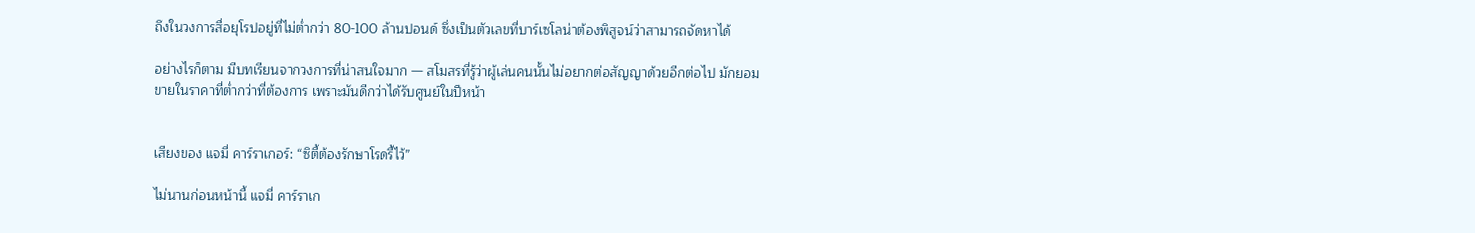ถึงในวงการสื่อยุโรปอยู่ที่ไม่ต่ำกว่า 80-100 ล้านปอนด์ ซึ่งเป็นตัวเลขที่บาร์เซโลน่าต้องพิสูจน์ว่าสามารถจัดหาได้

อย่างไรก็ตาม มีบทเรียนจากวงการที่น่าสนใจมาก — สโมสรที่รู้ว่าผู้เล่นคนนั้นไม่อยากต่อสัญญาด้วยอีกต่อไป มักยอมขายในราคาที่ต่ำกว่าที่ต้องการ เพราะมันดีกว่าได้รับศูนย์ในปีหน้า


เสียงของ แจมี่ คาร์ราเกอร์: “ซิตี้ต้องรักษาโรดรี้ไว้”

ไม่นานก่อนหน้านี้ แจมี่ คาร์ราเก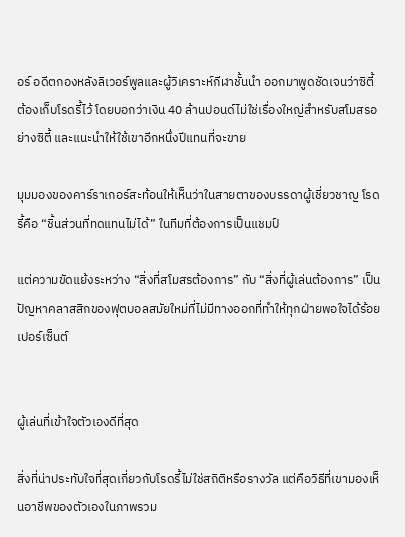อร์ อดีตกองหลังลิเวอร์พูลและผู้วิเคราะห์กีฬาชั้นนำ ออกมาพูดชัดเจนว่าซิตี้ต้องเก็บโรดรี้ไว้ โดยบอกว่าเงิน 40 ล้านปอนด์ไม่ใช่เรื่องใหญ่สำหรับสโมสรอย่างซิตี้ และแนะนำให้ใช้เขาอีกหนึ่งปีแทนที่จะขาย

มุมมองของคาร์ราเกอร์สะท้อนให้เห็นว่าในสายตาของบรรดาผู้เชี่ยวชาญ โรดรี้คือ “ชิ้นส่วนที่ทดแทนไม่ได้” ในทีมที่ต้องการเป็นแชมป์

แต่ความขัดแย้งระหว่าง “สิ่งที่สโมสรต้องการ” กับ “สิ่งที่ผู้เล่นต้องการ” เป็นปัญหาคลาสสิกของฟุตบอลสมัยใหม่ที่ไม่มีทางออกที่ทำให้ทุกฝ่ายพอใจได้ร้อยเปอร์เซ็นต์


ผู้เล่นที่เข้าใจตัวเองดีที่สุด

สิ่งที่น่าประทับใจที่สุดเกี่ยวกับโรดรี้ไม่ใช่สถิติหรือรางวัล แต่คือวิธีที่เขามองเห็นอาชีพของตัวเองในภาพรวม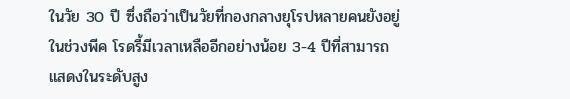ในวัย 30 ปี ซึ่งถือว่าเป็นวัยที่กองกลางยุโรปหลายคนยังอยู่ในช่วงพีค โรดรี้มีเวลาเหลืออีกอย่างน้อย 3-4 ปีที่สามารถแสดงในระดับสูง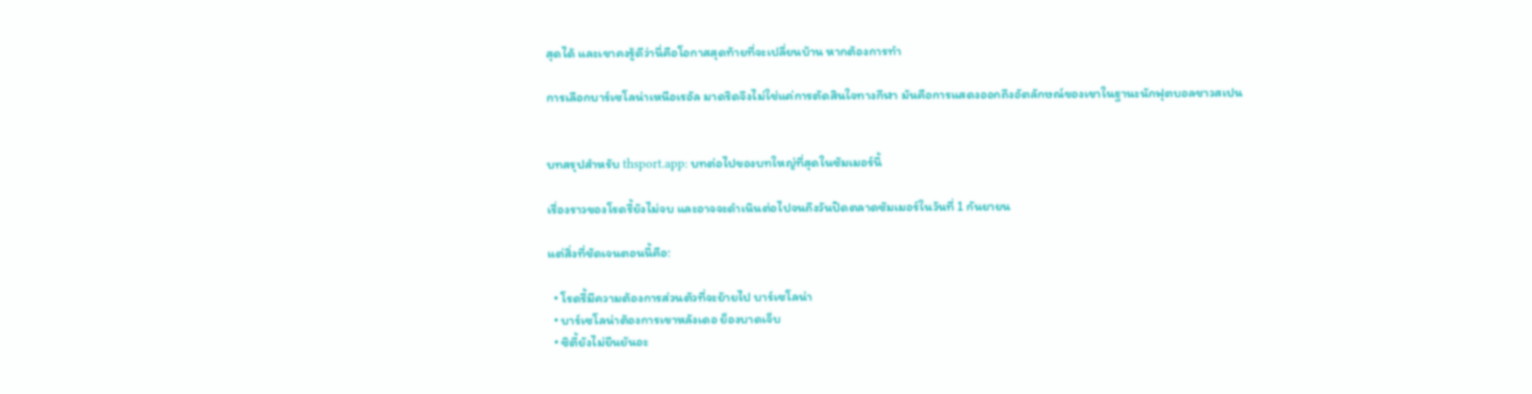สุดได้ และเขาคงรู้ดีว่านี่คือโอกาสสุดท้ายที่จะเปลี่ยนบ้าน หากต้องการทำ

การเลือกบาร์เซโลน่าเหนือเรอัล มาดริดจึงไม่ใช่แค่การตัดสินใจทางกีฬา มันคือการแสดงออกถึงอัตลักษณ์ของเขาในฐานะนักฟุตบอลชาวสเปน


บทสรุปสำหรับ thsport.app: บทต่อไปของบทใหญ่ที่สุดในซัมเมอร์นี้

เรื่องราวของโรดรี้ยังไม่จบ และอาจจะดำเนินต่อไปจนถึงวันปิดตลาดซัมเมอร์ในวันที่ 1 กันยายน

แต่สิ่งที่ชัดเจนตอนนี้คือ:

  • โรดรี้มีความต้องการส่วนตัวที่จะย้ายไป บาร์เซโลน่า
  • บาร์เซโลน่าต้องการเขาหลังเดอ ย็องบาดเจ็บ
  • ซิตี้ยังไม่ยืนยันอะ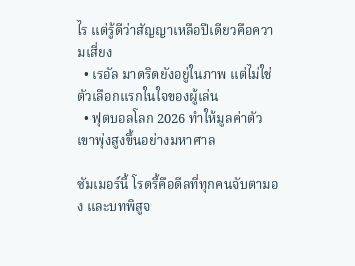ไร แต่รู้ดีว่าสัญญาเหลือปีเดียวคือความเสี่ยง
  • เรอัล มาดริดยังอยู่ในภาพ แต่ไม่ใช่ตัวเลือกแรกในใจของผู้เล่น
  • ฟุตบอลโลก 2026 ทำให้มูลค่าตัวเขาพุ่งสูงขึ้นอย่างมหาศาล

ซัมเมอร์นี้ โรดรี้คือดีลที่ทุกคนจับตามอง และบทพิสูจ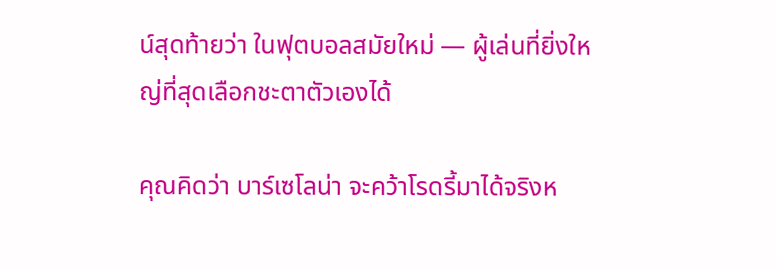น์สุดท้ายว่า ในฟุตบอลสมัยใหม่ — ผู้เล่นที่ยิ่งใหญ่ที่สุดเลือกชะตาตัวเองได้

คุณคิดว่า บาร์เซโลน่า จะคว้าโรดรี้มาได้จริงห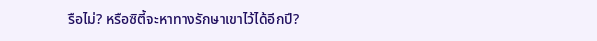รือไม่? หรือซิตี้จะหาทางรักษาเขาไว้ได้อีกปี?